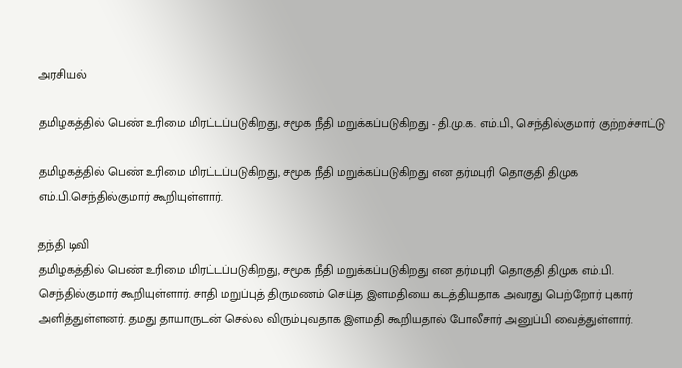அரசியல்

தமிழகத்தில் பெண் உரிமை மிரட்டப்படுகிறது, சமூக நீதி மறுக்கப்படுகிறது - தி.மு.க. எம்.பி., செந்தில்குமார் குற்றச்சாட்டு

தமிழகத்தில் பெண் உரிமை மிரட்டப்படுகிறது, சமூக நீதி மறுக்கப்படுகிறது என தர்மபுரி தொகுதி திமுக எம்.பி.செந்தில்குமார் கூறியுள்ளார்.

தந்தி டிவி
தமிழகத்தில் பெண் உரிமை மிரட்டப்படுகிறது, சமூக நீதி மறுக்கப்படுகிறது என தர்மபுரி தொகுதி திமுக எம்.பி. செந்தில்குமார் கூறியுள்ளார். சாதி மறுப்புத் திருமணம் செய்த இளமதியை கடத்தியதாக அவரது பெற்றோர் புகார் அளித்துள்ளனர். தமது தாயாருடன் செல்ல விரும்புவதாக இளமதி கூறியதால் போலீசார் அனுப்பி வைத்துள்ளார்.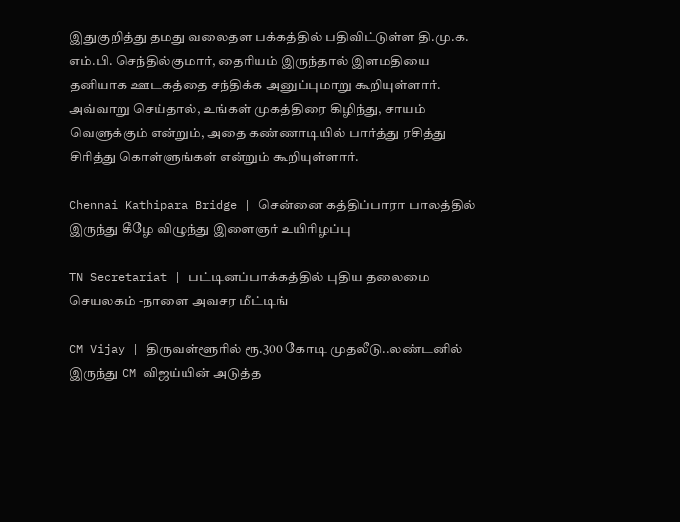இதுகுறித்து தமது வலைதள பக்கத்தில் பதிவிட்டுள்ள தி.மு.க. எம்.பி. செந்தில்குமார், தைரியம் இருந்தால் இளமதியை தனியாக ஊடகத்தை சந்திக்க அனுப்புமாறு கூறியுள்ளார். அவ்வாறு செய்தால், உங்கள் முகத்திரை கிழிந்து, சாயம் வெளுக்கும் என்றும், அதை கண்ணாடியில் பார்த்து ரசித்து சிரித்து கொள்ளுங்கள் என்றும் கூறியுள்ளார்.

Chennai Kathipara Bridge | சென்னை கத்திப்பாரா பாலத்தில் இருந்து கீழே விழுந்து இளைஞர் உயிரிழப்பு

TN Secretariat | பட்டினப்பாக்கத்தில் புதிய தலைமை செயலகம் -நாளை அவசர மீட்டிங்

CM Vijay | திருவள்ளூரில் ரூ.300 கோடி முதலீடு..லண்டனில் இருந்து CM விஜய்யின் அடுத்த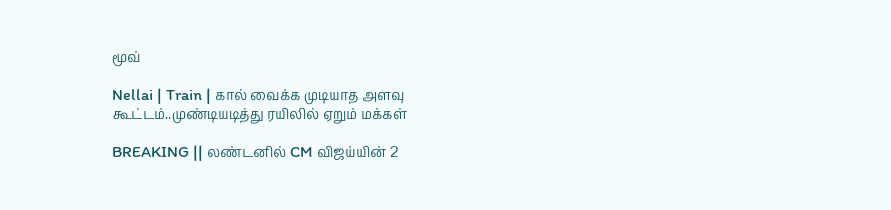மூவ்

Nellai | Train | கால் வைக்க முடியாத அளவு கூட்டம்..முண்டியடித்து ரயிலில் ஏறும் மக்கள்

BREAKING || லண்டனில் CM விஜய்யின் 2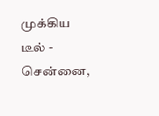முக்கிய டீல் - சென்னை,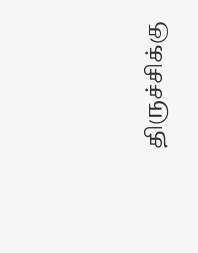திருச்சிக்கு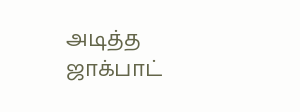அடித்த ஜாக்பாட்